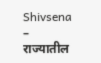Shivsena – राज्यातील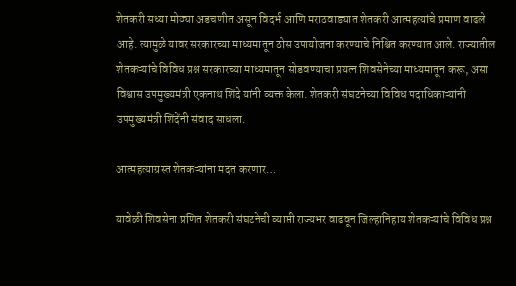शेतकरी सध्या मोठ्या अडचणीत असून विदर्भ आणि मराठवाड्यात शेतकरी आत्महत्यांचे प्रमाण वाढले आहे. त्यामुळे यावर सरकारच्या माध्यमातून ठोस उपायोजना करण्याचे निश्चित करण्यात आले. राज्यातील शेतकऱ्यांचे विविध प्रश्न सरकारच्या माध्यमातून सोडवण्याचा प्रयत्न शिवसेनेच्या माध्यमातून करू, असा विश्वास उपमुख्यमंत्री एकनाथ शिंदे यांनी व्यक्त केला. शेतकरी संघटनेच्या विविध पदाधिकाऱ्यांनी उपमुख्यमंत्री शिंदेंनी संवाद साधला.

आत्महत्याग्रस्त शेतकऱ्यांना मदत करणार…

यावेळी शिवसेना प्रणित शेतकरी संघटनेची व्याप्ती राज्यभर वाढवून जिल्हानिहाय शेतकऱ्यांचे विविध प्रश्न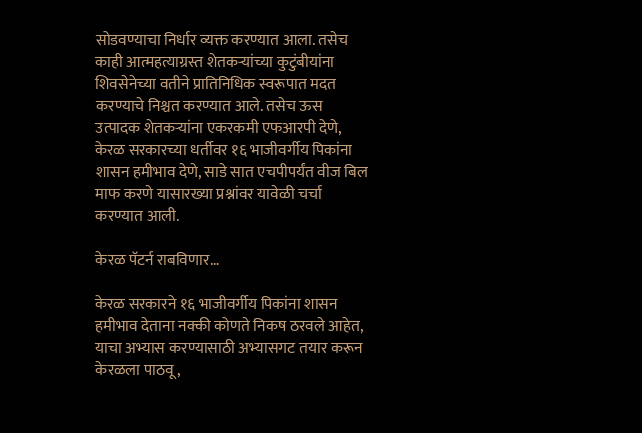सोडवण्याचा निर्धार व्यक्त करण्यात आला. तसेच काही आत्महत्याग्रस्त शेतकऱ्यांच्या कुटुंबीयांना शिवसेनेच्या वतीने प्रातिनिधिक स्वरूपात मदत करण्याचे निश्चत करण्यात आले. तसेच ऊस उत्पादक शेतकऱ्यांना एकरकमी एफआरपी देणे, केरळ सरकारच्या धर्तीवर १६ भाजीवर्गीय पिकांना शासन हमीभाव देणे, साडे सात एचपीपर्यंत वीज बिल माफ करणे यासारख्या प्रश्नांवर यावेळी चर्चा करण्यात आली.

केरळ पॅटर्न राबविणार…

केरळ सरकारने १६ भाजीवर्गीय पिकांना शासन हमीभाव देताना नक्की कोणते निकष ठरवले आहेत, याचा अभ्यास करण्यासाठी अभ्यासगट तयार करून केरळला पाठवू,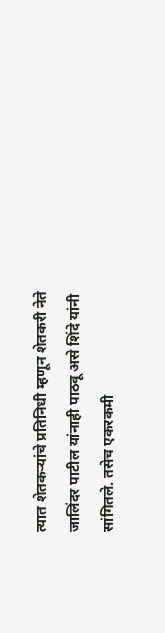त्यात शेतकऱ्यांचे प्रतिनिधी म्हणून शेतकरी नेते जालिंदर पाटील यांनाही पाठवू असे शिंदे यांनी सांगितले. तसेच एकरकमी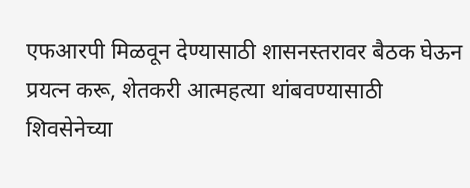एफआरपी मिळवून देण्यासाठी शासनस्तरावर बैठक घेऊन प्रयत्न करू, शेतकरी आत्महत्या थांबवण्यासाठी शिवसेनेच्या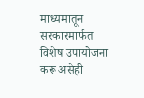माध्यमातून सरकारमार्फत विशेष उपायोजना करू असेही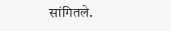सांगितले.